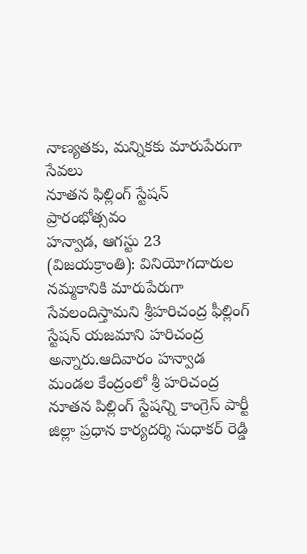నాణ్యతకు, మన్నికకు మారుపేరుగా సేవలు
నూతన ఫిల్లింగ్ స్టేషన్ ప్రారంభోత్సవం
హన్వాడ, ఆగస్టు 23 (విజయక్రాంతి): వినియోగదారుల నమ్మకానికి మారుపేరుగా సేవలందిస్తామని శ్రీహరిచంద్ర ఫీల్లింగ్ స్టేషన్ యజమాని హరిచంద్ర అన్నారు.ఆదివారం హన్వాడ మండల కేంద్రంలో శ్రీ హరిచంద్ర నూతన పిల్లింగ్ స్టేషన్ని కాంగ్రెస్ పార్టీ జిల్లా ప్రధాన కార్యదర్శి సుధాకర్ రెడ్డి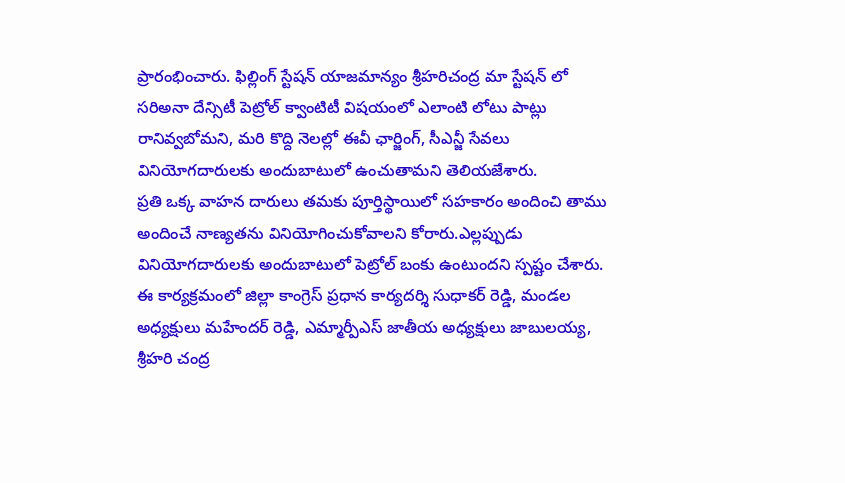ప్రారంభించారు. ఫిల్లింగ్ స్టేషన్ యాజమాన్యం శ్రీహరిచంద్ర మా స్టేషన్ లో సరిఅనా దేన్సిటీ పెట్రోల్ క్వాంటిటీ విషయంలో ఎలాంటి లోటు పాట్లు రానివ్వబోమని, మరి కొద్ది నెలల్లో ఈవీ ఛార్జింగ్, సీఎన్జీ సేవలు వినియోగదారులకు అందుబాటులో ఉంచుతామని తెలియజేశారు.
ప్రతి ఒక్క వాహన దారులు తమకు పూర్తిస్థాయిలో సహకారం అందించి తాము అందించే నాణ్యతను వినియోగించుకోవాలని కోరారు.ఎల్లప్పుడు వినియోగదారులకు అందుబాటులో పెట్రోల్ బంకు ఉంటుందని స్పష్టం చేశారు. ఈ కార్యక్రమంలో జిల్లా కాంగ్రెస్ ప్రధాన కార్యదర్శి సుధాకర్ రెడ్డి, మండల అధ్యక్షులు మహేందర్ రెడ్డి, ఎమ్మార్పీఎస్ జాతీయ అధ్యక్షులు జాబులయ్య, శ్రీహరి చంద్ర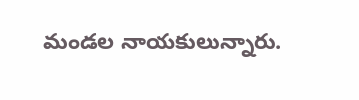మండల నాయకులున్నారు.